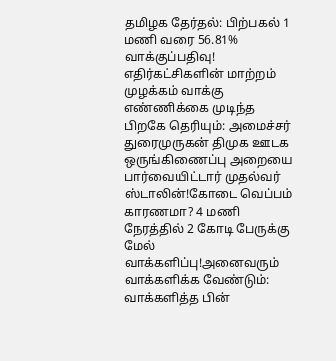தமிழக தேர்தல்: பிற்பகல் 1 மணி வரை 56.81% வாக்குப்பதிவு! எதிர்கட்சிகளின் மாற்றம் முழக்கம் வாக்கு எண்ணிக்கை முடிந்த பிறகே தெரியும்: அமைச்சர் துரைமுருகன் திமுக ஊடக ஒருங்கிணைப்பு அறையை பார்வையிட்டார் முதல்வர் ஸ்டாலின்!கோடை வெப்பம் காரணமா? 4 மணி நேரத்தில் 2 கோடி பேருக்கு மேல் வாக்களிப்பு!அனைவரும் வாக்களிக்க வேண்டும்: வாக்களித்த பின்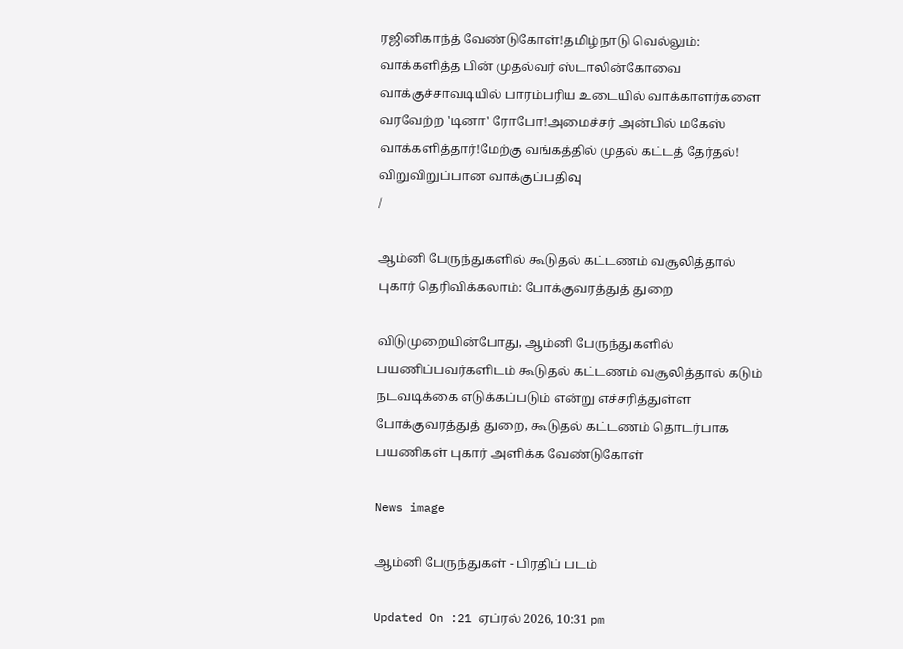ரஜினிகாந்த் வேண்டுகோள்!தமிழ்நாடு வெல்லும்: வாக்களித்த பின் முதல்வர் ஸ்டாலின்கோவை வாக்குச்சாவடியில் பாரம்பரிய உடையில் வாக்காளர்களை வரவேற்ற 'டினா' ரோபோ!அமைச்சர் அன்பில் மகேஸ் வாக்களித்தார்!மேற்கு வங்கத்தில் முதல் கட்டத் தேர்தல்! விறுவிறுப்பான வாக்குப்பதிவு
/

ஆம்னி பேருந்துகளில் கூடுதல் கட்டணம் வசூலித்தால் புகார் தெரிவிக்கலாம்: போக்குவரத்துத் துறை

விடுமுறையின்போது, ஆம்னி பேருந்துகளில் பயணிப்பவர்களிடம் கூடுதல் கட்டணம் வசூலித்தால் கடும் நடவடிக்கை எடுக்கப்படும் என்று எச்சரித்துள்ள போக்குவரத்துத் துறை, கூடுதல் கட்டணம் தொடர்பாக பயணிகள் புகார் அளிக்க வேண்டுகோள்

News image

ஆம்னி பேருந்துகள் - பிரதிப் படம்

Updated On :21 ஏப்ரல் 2026, 10:31 pm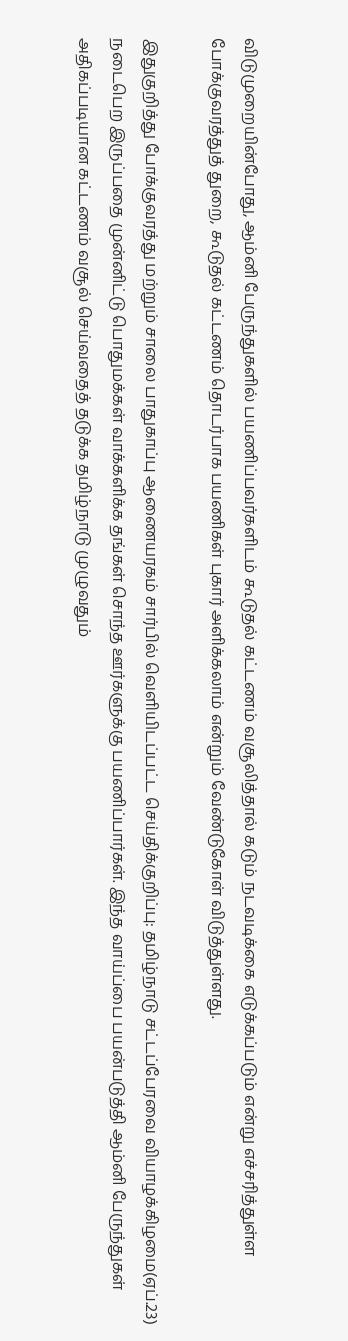விடுமுறையின்போது, ஆம்னி பேருந்துகளில் பயணிப்பவர்களிடம் கூடுதல் கட்டணம் வசூலித்தால் கடும் நடவடிக்கை எடுக்கப்படும் என்று எச்சரித்துள்ள போக்குவரத்துத் துறை, கூடுதல் கட்டணம் தொடர்பாக பயணிகள் புகார் அளிக்கலாம் என்றும் வேண்டுகோள் விடுத்துள்ளது.

இதுகுறித்து போக்குவரத்து மற்றும் சாலை பாதுகாப்பு ஆணையரகம் சார்பில் வெளியிடப்பட்ட செய்திக்குறிப்பு: தமிழ்நாடு சட்டப்பேரவை வியாழக்கிழமை(ஏப்.23) நடைபெற இருப்பதை முன்னிட்டு பொதுமக்கள் வாக்களிக்க தங்கள் சொந்த ஊர்களுக்கு பயணிப்பார்கள். இந்த வாய்ப்பை பயன்படுத்தி ஆம்னி பேருந்துகள் அதிகப்படியான கட்டணம் வசூல் செய்வதைத் தடுக்க தமிழ்நாடு முழுவதும்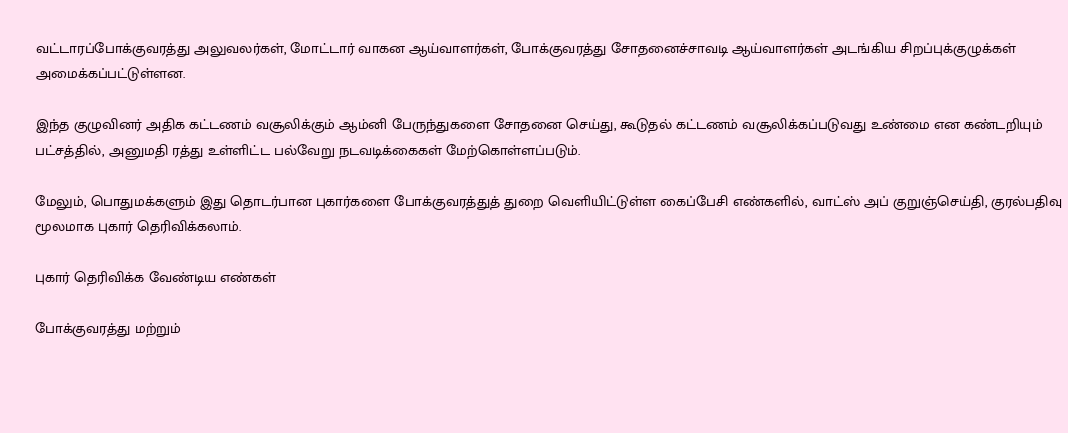வட்டாரப்போக்குவரத்து அலுவலர்கள், மோட்டார் வாகன ஆய்வாளர்கள், போக்குவரத்து சோதனைச்சாவடி ஆய்வாளர்கள் அடங்கிய சிறப்புக்குழுக்கள் அமைக்கப்பட்டுள்ளன.

இந்த குழுவினர் அதிக கட்டணம் வசூலிக்கும் ஆம்னி பேருந்துகளை சோதனை செய்து, கூடுதல் கட்டணம் வசூலிக்கப்படுவது உண்மை என கண்டறியும் பட்சத்தில், அனுமதி ரத்து உள்ளிட்ட பல்வேறு நடவடிக்கைகள் மேற்கொள்ளப்படும்.

மேலும், பொதுமக்களும் இது தொடர்பான புகார்களை போக்குவரத்துத் துறை வெளியிட்டுள்ள கைப்பேசி எண்களில், வாட்ஸ் அப் குறுஞ்செய்தி, குரல்பதிவு மூலமாக புகார் தெரிவிக்கலாம்.

புகார் தெரிவிக்க வேண்டிய எண்கள்

போக்குவரத்து மற்றும்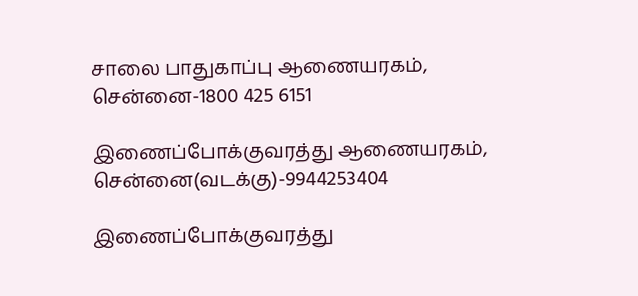சாலை பாதுகாப்பு ஆணையரகம், சென்னை-1800 425 6151

இணைப்போக்குவரத்து ஆணையரகம், சென்னை(வடக்கு)-9944253404

இணைப்போக்குவரத்து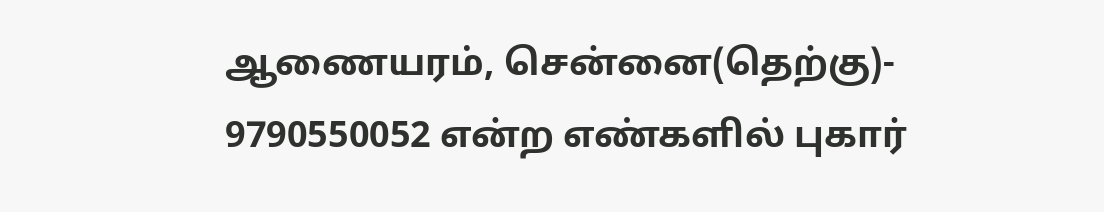ஆணையரம், சென்னை(தெற்கு)- 9790550052 என்ற எண்களில் புகார்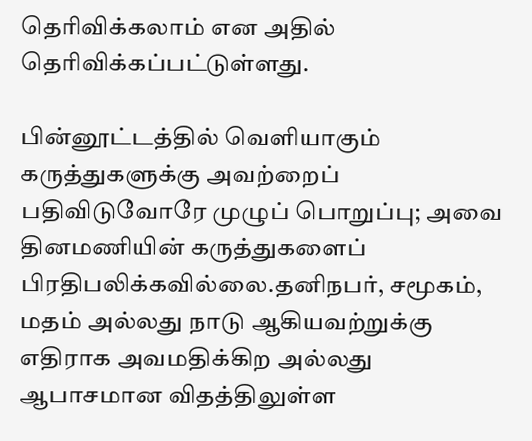தெரிவிக்கலாம் என அதில் தெரிவிக்கப்பட்டுள்ளது.

பின்னூட்டத்தில் வெளியாகும் கருத்துகளுக்கு அவற்றைப் பதிவிடுவோரே முழுப் பொறுப்பு; அவை தினமணியின் கருத்துகளைப் பிரதிபலிக்கவில்லை.தனிநபர், சமூகம், மதம் அல்லது நாடு ஆகியவற்றுக்கு எதிராக அவமதிக்கிற அல்லது ஆபாசமான விதத்திலுள்ள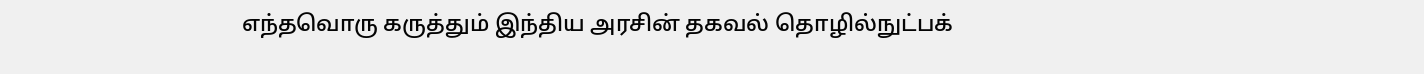எந்தவொரு கருத்தும் இந்திய அரசின் தகவல் தொழில்நுட்பக்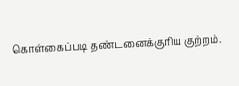கொள்கைப்படி தண்டனைக்குரிய குற்றம்.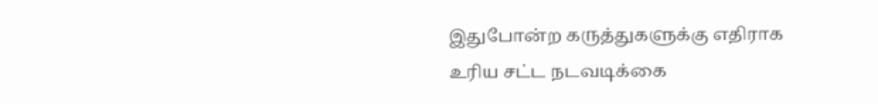இதுபோன்ற கருத்துகளுக்கு எதிராக உரிய சட்ட நடவடிக்கை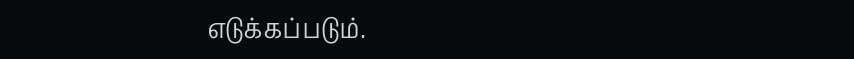எடுக்கப்படும்.